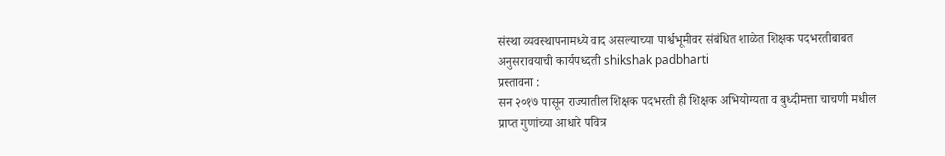संस्था व्यवस्थापनामध्ये वाद असल्याच्या पार्श्वभूमीवर संबंधित शाळेत शिक्षक पदभरतीबाबत अनुसरावयाची कार्यपध्दती shikshak padbharti
प्रस्तावना :
सन २०१७ पासून राज्यातील शिक्षक पदभरती ही शिक्षक अभियोग्यता व बुध्दीमत्ता चाचणी मधील प्राप्त गुणांच्या आधारे पवित्र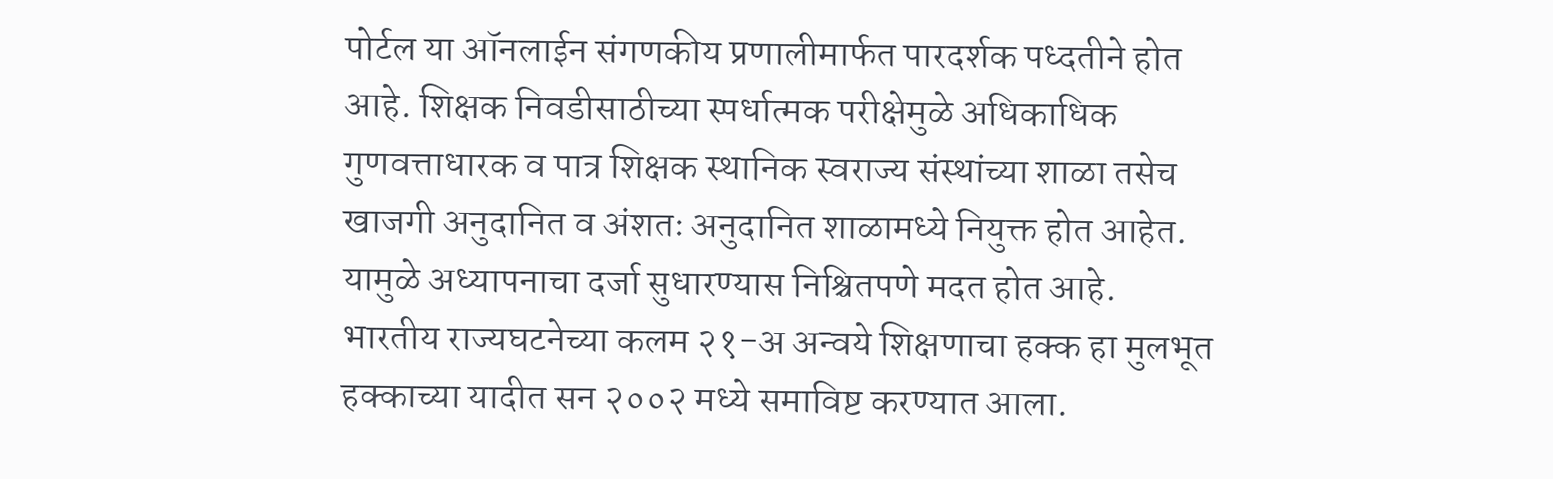पोर्टल या ऑनलाईन संगणकीय प्रणालीमार्फत पारदर्शक पध्दतीने होत आहे. शिक्षक निवडीसाठीच्या स्पर्धात्मक परीक्षेमुळे अधिकाधिक गुणवत्ताधारक व पात्र शिक्षक स्थानिक स्वराज्य संस्थांच्या शाळा तसेच खाजगी अनुदानित व अंशतः अनुदानित शाळामध्ये नियुक्त होत आहेत. यामुळे अध्यापनाचा दर्जा सुधारण्यास निश्चितपणे मदत होत आहे.
भारतीय राज्यघटनेच्या कलम २१-अ अन्वये शिक्षणाचा हक्क हा मुलभूत हक्काच्या यादीत सन २००२ मध्ये समाविष्ट करण्यात आला.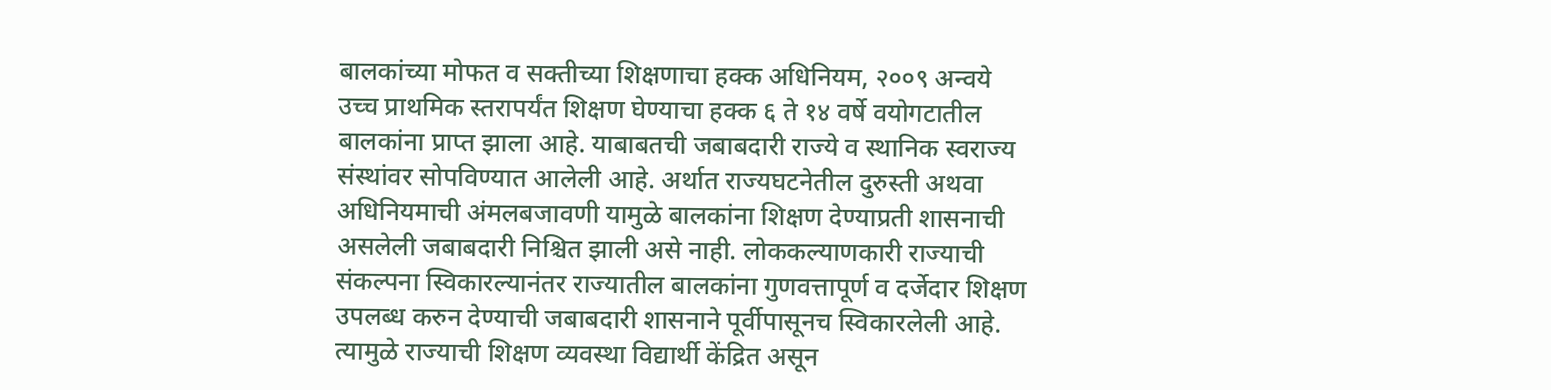बालकांच्या मोफत व सक्तीच्या शिक्षणाचा हक्क अधिनियम, २००९ अन्वये उच्च प्राथमिक स्तरापर्यंत शिक्षण घेण्याचा हक्क ६ ते १४ वर्षे वयोगटातील बालकांना प्राप्त झाला आहे. याबाबतची जबाबदारी राज्ये व स्थानिक स्वराज्य संस्थांवर सोपविण्यात आलेली आहे. अर्थात राज्यघटनेतील दुरुस्ती अथवा अधिनियमाची अंमलबजावणी यामुळे बालकांना शिक्षण देण्याप्रती शासनाची असलेली जबाबदारी निश्चित झाली असे नाही. लोककल्याणकारी राज्याची संकल्पना स्विकारल्यानंतर राज्यातील बालकांना गुणवत्तापूर्ण व दर्जेदार शिक्षण उपलब्ध करुन देण्याची जबाबदारी शासनाने पूर्वीपासूनच स्विकारलेली आहे. त्यामुळे राज्याची शिक्षण व्यवस्था विद्यार्थी केंद्रित असून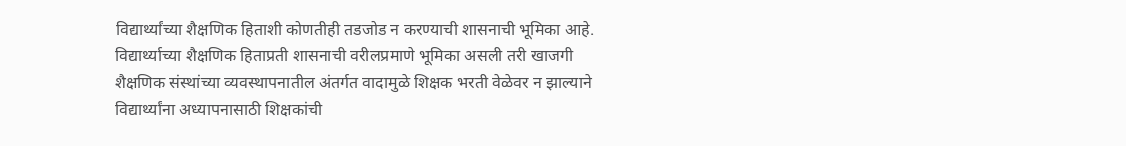विद्यार्थ्यांच्या शैक्षणिक हिताशी कोणतीही तडजोड न करण्याची शासनाची भूमिका आहे.
विद्यार्थ्याच्या शैक्षणिक हिताप्रती शासनाची वरीलप्रमाणे भूमिका असली तरी खाजगी शैक्षणिक संस्थांच्या व्यवस्थापनातील अंतर्गत वादामुळे शिक्षक भरती वेळेवर न झाल्याने विद्यार्थ्यांना अध्यापनासाठी शिक्षकांची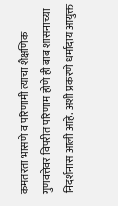कमतरता भासणे व परिणामी त्याचा शैक्षणिक गुणवत्तेवर विपरीत परिणाम होणे ही बाब शासनाच्या निदर्शनास आली आहे. अशी प्रकरणे धर्मादाय आयुक्त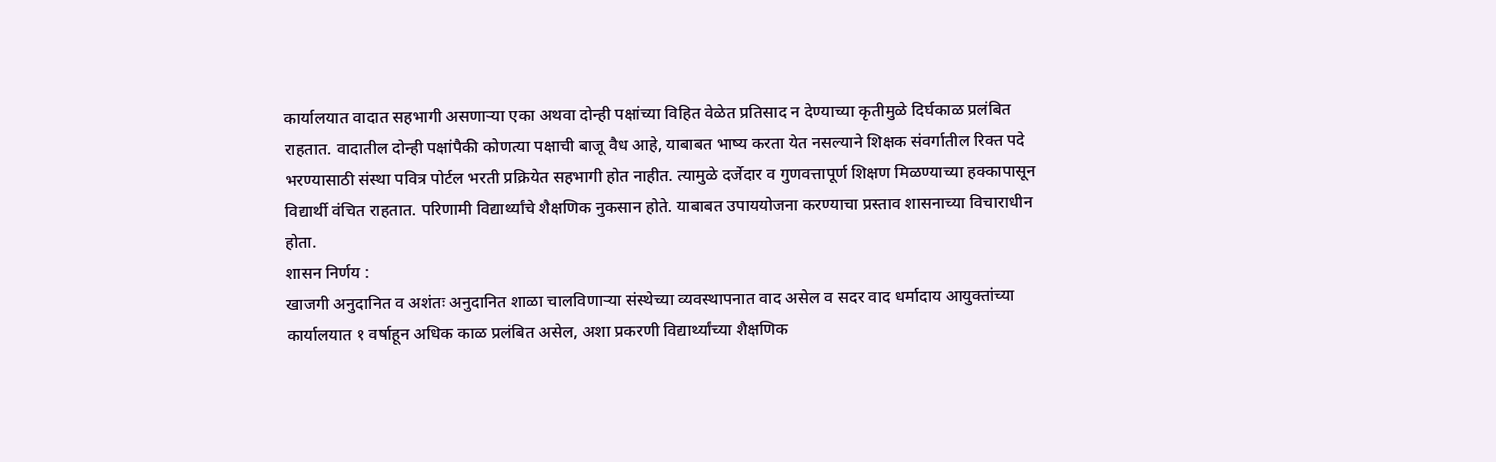कार्यालयात वादात सहभागी असणाऱ्या एका अथवा दोन्ही पक्षांच्या विहित वेळेत प्रतिसाद न देण्याच्या कृतीमुळे दिर्घकाळ प्रलंबित राहतात. वादातील दोन्ही पक्षांपैकी कोणत्या पक्षाची बाजू वैध आहे, याबाबत भाष्य करता येत नसल्याने शिक्षक संवर्गातील रिक्त पदे भरण्यासाठी संस्था पवित्र पोर्टल भरती प्रक्रियेत सहभागी होत नाहीत. त्यामुळे दर्जेदार व गुणवत्तापूर्ण शिक्षण मिळण्याच्या हक्कापासून विद्यार्थी वंचित राहतात. परिणामी विद्यार्थ्यांचे शैक्षणिक नुकसान होते. याबाबत उपाययोजना करण्याचा प्रस्ताव शासनाच्या विचाराधीन होता.
शासन निर्णय :
खाजगी अनुदानित व अशंतः अनुदानित शाळा चालविणाऱ्या संस्थेच्या व्यवस्थापनात वाद असेल व सदर वाद धर्मादाय आयुक्तांच्या कार्यालयात १ वर्षाहून अधिक काळ प्रलंबित असेल, अशा प्रकरणी विद्यार्थ्यांच्या शैक्षणिक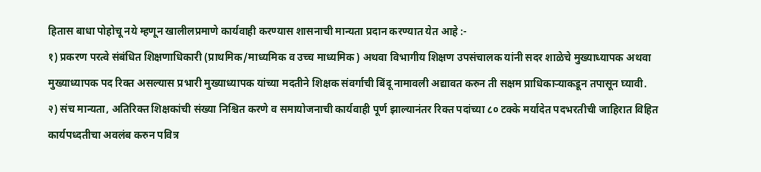हितास बाधा पोहोचू नये म्हणून खालीलप्रमाणे कार्यवाही करण्यास शासनाची मान्यता प्रदान करण्यात येत आहे :-
१) प्रकरण परत्वे संबंधित शिक्षणाधिकारी (प्राथमिक/माध्यमिक व उच्च माध्यमिक) अथवा विभागीय शिक्षण उपसंचालक यांनी सदर शाळेचे मुख्याध्यापक अथवा मुख्याध्यापक पद रिक्त असल्यास प्रभारी मुख्याध्यापक यांच्या मदतीने शिक्षक संवर्गाची बिंदू नामावली अद्यावत करुन ती सक्षम प्राधिकाऱ्याकडून तपासून घ्यावी.
२) संच मान्यता, अतिरिक्त शिक्षकांची संख्या निश्चित करणे व समायोजनाची कार्यवाही पूर्ण झाल्यानंतर रिक्त पदांच्या ८० टक्के मर्यादेत पदभरतीची जाहिरात विहित कार्यपध्दतीचा अवलंब करुन पवित्र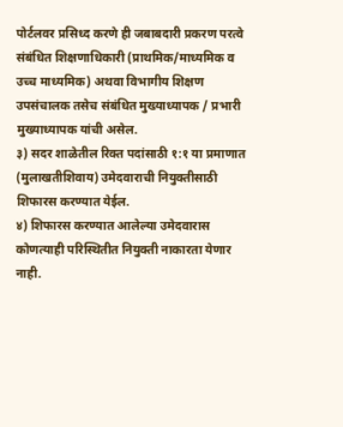पोर्टलवर प्रसिध्द करणे ही जबाबदारी प्रकरण परत्वे संबंधित शिक्षणाधिकारी (प्राथमिक/माध्यमिक व उच्च माध्यमिक) अथवा विभागीय शिक्षण उपसंचालक तसेच संबंधित मुख्याध्यापक / प्रभारी मुख्याध्यापक यांची असेल.
३) सदर शाळेतील रिक्त पदांसाठी १:१ या प्रमाणात (मुलाखतीशिवाय) उमेदवाराची नियुक्तीसाठी शिफारस करण्यात येईल.
४) शिफारस करण्यात आलेल्या उमेदवारास कोणत्याही परिस्थितीत नियुक्ती नाकारता येणार नाही.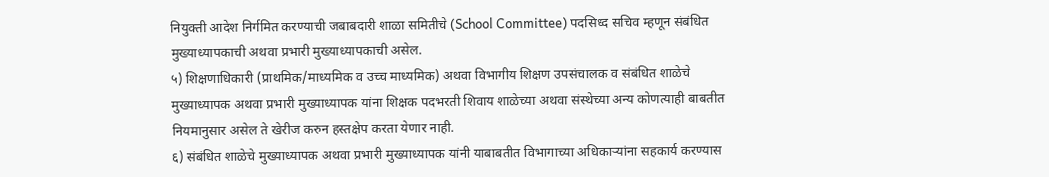नियुक्ती आदेश निर्गमित करण्याची जबाबदारी शाळा समितीचे (School Committee) पदसिध्द सचिव म्हणून संबंधित मुख्याध्यापकाची अथवा प्रभारी मुख्याध्यापकाची असेल.
५) शिक्षणाधिकारी (प्राथमिक/माध्यमिक व उच्च माध्यमिक) अथवा विभागीय शिक्षण उपसंचालक व संबंधित शाळेचे मुख्याध्यापक अथवा प्रभारी मुख्याध्यापक यांना शिक्षक पदभरती शिवाय शाळेच्या अथवा संस्थेच्या अन्य कोणत्याही बाबतीत नियमानुसार असेल ते खेरीज करुन हस्तक्षेप करता येणार नाही.
६) संबंधित शाळेचे मुख्याध्यापक अथवा प्रभारी मुख्याध्यापक यांनी याबाबतीत विभागाच्या अधिकाऱ्यांना सहकार्य करण्यास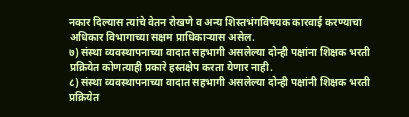नकार दिल्यास त्यांचे वेतन रोखणे व अन्य शिस्तभंगविषयक कारवाई करण्याचा अधिकार विभागाच्या सक्षम प्राधिकाऱ्यास असेल.
७) संस्था व्यवस्थापनाच्या वादात सहभागी असलेल्या दोन्ही पक्षांना शिक्षक भरती प्रक्रियेत कोणत्याही प्रकारे हस्तक्षेप करता येणार नाही.
८) संस्था व्यवस्थापनाच्या वादात सहभागी असलेल्या दोन्ही पक्षांनी शिक्षक भरती प्रक्रियेत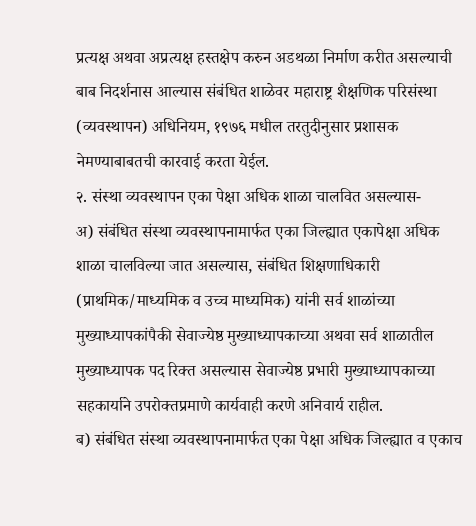प्रत्यक्ष अथवा अप्रत्यक्ष हस्तक्षेप करुन अडथळा निर्माण करीत असल्याची बाब निदर्शनास आल्यास संबंधित शाळेवर महाराष्ट्र शैक्षणिक परिसंस्था (व्यवस्थापन) अधिनियम, १९७६ मधील तरतुदीनुसार प्रशासक नेमण्याबाबतची कारवाई करता येईल.
२. संस्था व्यवस्थापन एका पेक्षा अधिक शाळा चालवित असल्यास-
अ) संबंधित संस्था व्यवस्थापनामार्फत एका जिल्ह्यात एकापेक्षा अधिक शाळा चालविल्या जात असल्यास, संबंधित शिक्षणाधिकारी (प्राथमिक/माध्यमिक व उच्च माध्यमिक) यांनी सर्व शाळांच्या मुख्याध्यापकांपैकी सेवाज्येष्ठ मुख्याध्यापकाच्या अथवा सर्व शाळातील मुख्याध्यापक पद रिक्त असल्यास सेवाज्येष्ठ प्रभारी मुख्याध्यापकाच्या सहकार्याने उपरोक्तप्रमाणे कार्यवाही करणे अनिवार्य राहील.
ब) संबंधित संस्था व्यवस्थापनामार्फत एका पेक्षा अधिक जिल्ह्यात व एकाच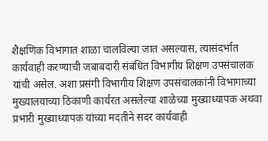शैक्षणिक विभागात शाळा चालविल्या जात असल्यास, त्यासंदर्भात कार्यवाही करण्याची जबाबदारी संबंधित विभागीय शिक्षण उपसंचालक यांची असेल. अशा प्रसंगी विभागीय शिक्षण उपसंचालकांनी विभागाच्या मुख्यालयाच्या ठिकाणी कार्यरत असलेल्या शाळेच्या मुख्याध्यापक अथवा प्रभारी मुख्याध्यापक यांच्या मदतीने सदर कार्यवाही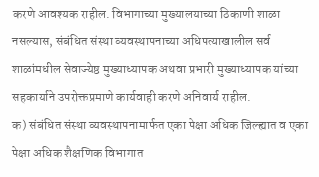करणे आवश्यक राहील. विभागाच्या मुख्यालयाच्या ठिकाणी शाळा नसल्यास, संबंधित संस्था व्यवस्थापनाच्या अधिपत्याखालील सर्व शाळांमधील सेवाज्येष्ठ मुख्याध्यापक अथवा प्रभारी मुख्याध्यापक यांच्या सहकार्याने उपरोक्तप्रमाणे कार्यवाही करणे अनिवार्य राहील.
क) संबंधित संस्था व्यवस्थापनामार्फत एका पेक्षा अधिक जिल्ह्यात व एका पेक्षा अधिक शैक्षणिक विभागात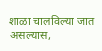शाळा चालविल्या जात असल्यास,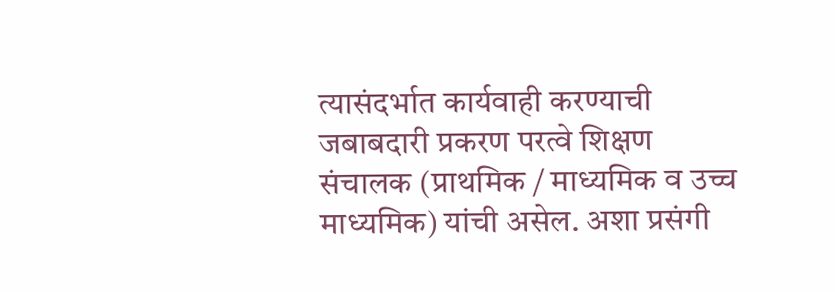त्यासंदर्भात कार्यवाही करण्याची जबाबदारी प्रकरण परत्वे शिक्षण संचालक (प्राथमिक / माध्यमिक व उच्च माध्यमिक) यांची असेल. अशा प्रसंगी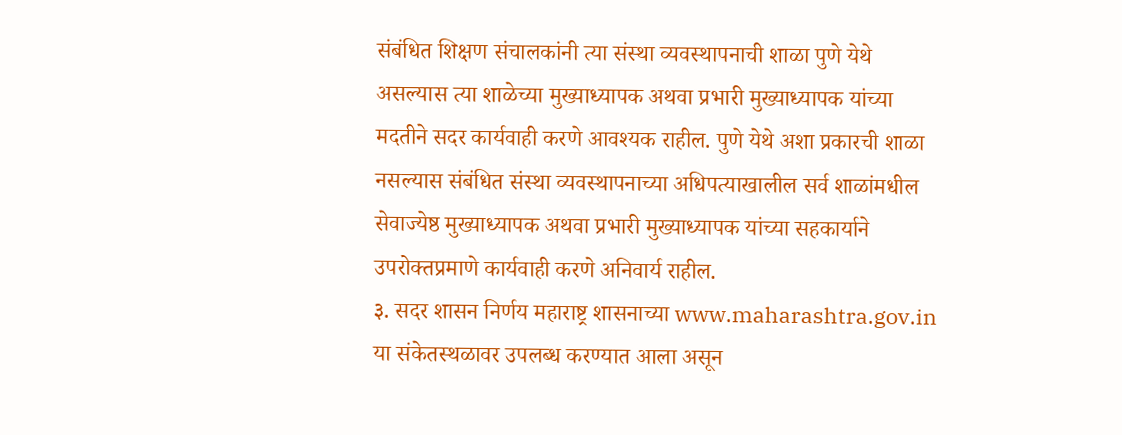संबंधित शिक्षण संचालकांनी त्या संस्था व्यवस्थापनाची शाळा पुणे येथे असल्यास त्या शाळेच्या मुख्याध्यापक अथवा प्रभारी मुख्याध्यापक यांच्या मदतीने सदर कार्यवाही करणे आवश्यक राहील. पुणे येथे अशा प्रकारची शाळा नसल्यास संबंधित संस्था व्यवस्थापनाच्या अधिपत्याखालील सर्व शाळांमधील सेवाज्येष्ठ मुख्याध्यापक अथवा प्रभारी मुख्याध्यापक यांच्या सहकार्याने उपरोक्तप्रमाणे कार्यवाही करणे अनिवार्य राहील.
३. सदर शासन निर्णय महाराष्ट्र शासनाच्या www.maharashtra.gov.in या संकेतस्थळावर उपलब्ध करण्यात आला असून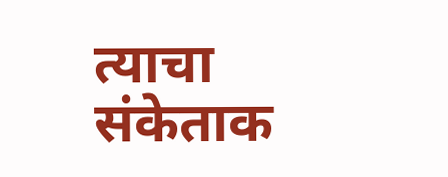त्याचा संकेताक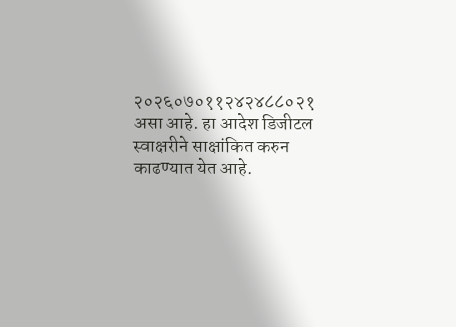२०२६०७०११२४२४८८०२१ असा आहे. हा आदेश डिजीटल स्वाक्षरीने साक्षांकित करुन काढण्यात येत आहे.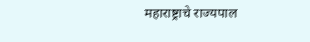महाराष्ट्राचे राज्यपाल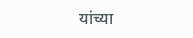यांच्या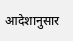आदेशानुसार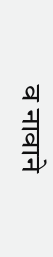व नावाने